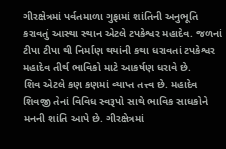ગીરક્ષેત્રમાં પર્વતમાળા ગુફામાં શાંતિની અનુભૂતિ કરાવતું આસ્થા સ્થાન એટલે ટપકેશ્વર મહાદેવ. જળનાં ટીપા ટીપા થી નિર્માણ થયાંની કથા ધરાવતાં ટપકેશ્વર મહાદેવ તીર્થ ભાવિકો માટે આકર્ષણ ધરાવે છે.
શિવ એટલે કણ કણમાં વ્યાપ્ત તત્ત્વ છે. મહાદેવ શિવજી તેનાં વિવિધ સ્વરૂપો સાથે ભાવિક સાધકોને મનની શાંતિ આપે છે. ગીરક્ષેત્રમાં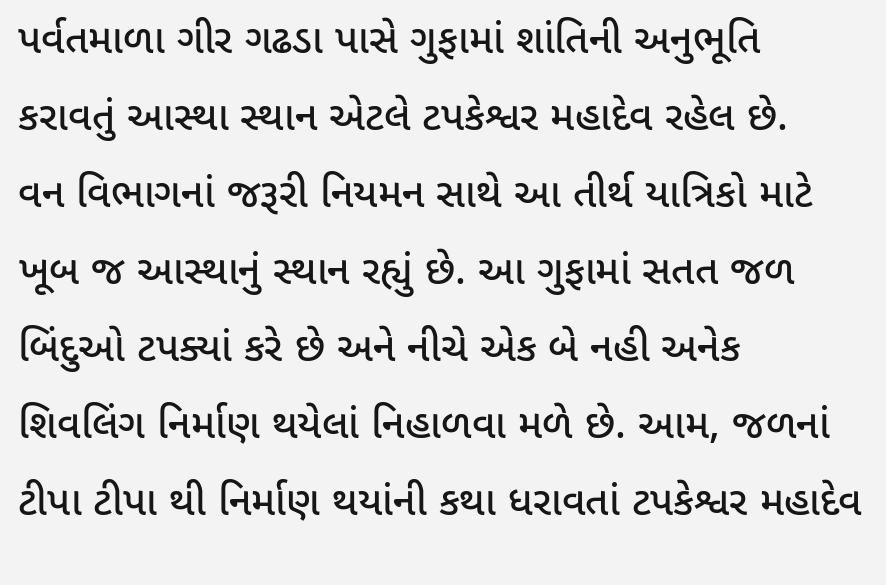પર્વતમાળા ગીર ગઢડા પાસે ગુફામાં શાંતિની અનુભૂતિ કરાવતું આસ્થા સ્થાન એટલે ટપકેશ્વર મહાદેવ રહેલ છે.
વન વિભાગનાં જરૂરી નિયમન સાથે આ તીર્થ યાત્રિકો માટે ખૂબ જ આસ્થાનું સ્થાન રહ્યું છે. આ ગુફામાં સતત જળ બિંદુઓ ટપક્યાં કરે છે અને નીચે એક બે નહી અનેક શિવલિંગ નિર્માણ થયેલાં નિહાળવા મળે છે. આમ, જળનાં ટીપા ટીપા થી નિર્માણ થયાંની કથા ધરાવતાં ટપકેશ્વર મહાદેવ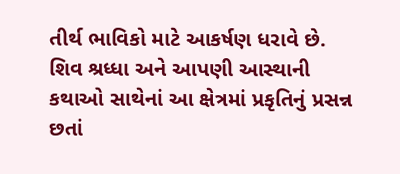તીર્થ ભાવિકો માટે આકર્ષણ ધરાવે છે.
શિવ શ્રધ્ધા અને આપણી આસ્થાની કથાઓ સાથેનાં આ ક્ષેત્રમાં પ્રકૃતિનું પ્રસન્ન છતાં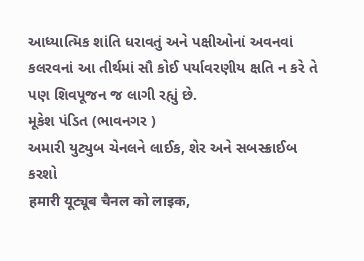આધ્યાત્મિક શાંતિ ધરાવતું અને પક્ષીઓનાં અવનવાં કલરવનાં આ તીર્થમાં સૌ કોઈ પર્યાવરણીય ક્ષતિ ન કરે તે પણ શિવપૂજન જ લાગી રહ્યું છે.
મૂકેશ પંડિત (ભાવનગર )
અમારી યુટ્યુબ ચેનલને લાઈક, શેર અને સબસ્ક્રાઈબ કરશો
हमारी यूट्यूब चैनल को लाइक,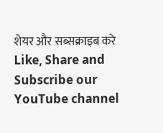शेयर और सब्सक्राइब करे
Like, Share and Subscribe our YouTube channel